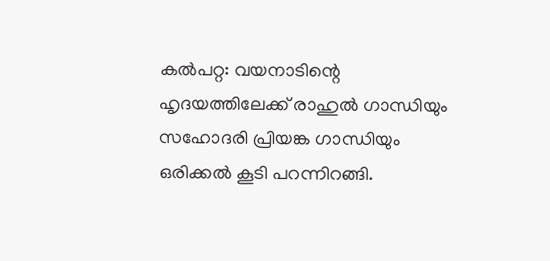കൽപറ്റ: വയനാടിന്റെ ഹൃദയത്തിലേക്ക് രാഹുൽ ഗാന്ധിയും സഹോദരി പ്രിയങ്ക ഗാന്ധിയും ഒരിക്കൽ കൂടി പറന്നിറങ്ങി.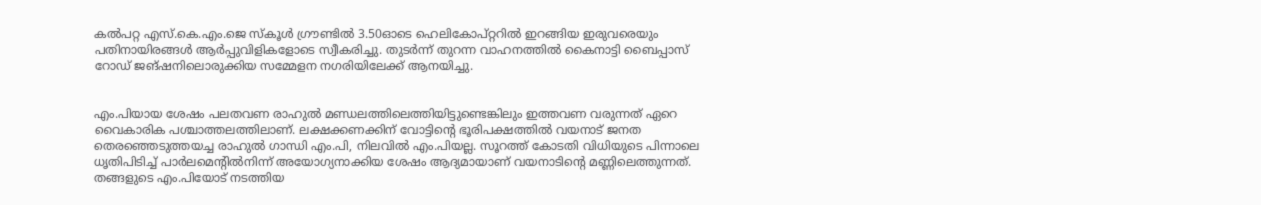കൽപറ്റ എസ്.കെ.എം.ജെ സ്കൂൾ ഗ്രൗണ്ടിൽ 3.50ഓടെ ഹെലികോപ്റ്ററിൽ ഇറങ്ങിയ ഇരുവരെയും പതിനായിരങ്ങൾ ആർപ്പുവിളികളോടെ സ്വീകരിച്ചു. തുടർന്ന് തുറന്ന വാഹനത്തിൽ കൈനാട്ടി ബൈപ്പാസ് റോഡ് ജങ്ഷനിലൊരുക്കിയ സമ്മേളന നഗരിയിലേക്ക് ആനയിച്ചു.


എം.പിയായ ശേഷം പലതവണ രാഹുൽ മണ്ഡലത്തിലെത്തിയിട്ടുണ്ടെങ്കിലും ഇത്തവണ വരുന്നത് ഏറെ വൈകാരിക പശ്ചാത്തലത്തിലാണ്. ലക്ഷക്കണക്കിന് വോട്ടിന്റെ ഭൂരിപക്ഷത്തിൽ വയനാട് ജനത തെരഞ്ഞെടുത്തയച്ച രാഹുൽ ഗാന്ധി എം.പി, നിലവിൽ എം.പിയല്ല. സൂറത്ത് കോടതി വിധിയുടെ പിന്നാലെ ധൃതിപിടിച്ച് പാർലമെന്റിൽനിന്ന് അയോഗ്യനാക്കിയ ശേഷം ആദ്യമായാണ് വയനാടിന്റെ മണ്ണിലെത്തുന്നത്. തങ്ങളുടെ എം.പിയോട് നടത്തിയ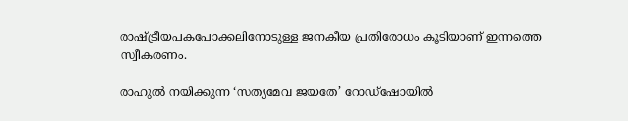രാഷ്ട്രീയപകപോക്കലിനോടുള്ള ജനകീയ പ്രതിരോധം കൂടിയാണ് ഇന്നത്തെ സ്വീകരണം.

രാഹുൽ നയിക്കുന്ന ‘സത്യമേവ ജയതേ’ റോഡ്‌ഷോയിൽ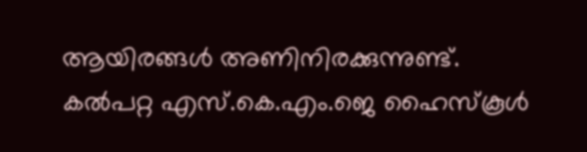ആയിരങ്ങള്‍ അണിനിരക്കുന്നുണ്ട്. കല്‍പറ്റ എസ്.കെ.എം.ജെ ഹൈസ്‌കൂൾ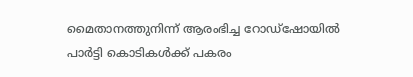മൈതാനത്തുനിന്ന് ആരംഭിച്ച റോഡ്‌ഷോയില്‍ പാര്‍ട്ടി കൊടികള്‍ക്ക് പകരം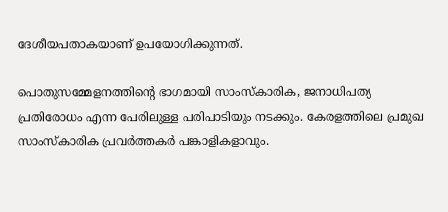ദേശീയപതാകയാണ് ഉപയോഗിക്കുന്നത്.

പൊതുസമ്മേളനത്തിന്റെ ഭാഗമായി സാംസ്‌കാരിക, ജനാധിപത്യ പ്രതിരോധം എന്ന പേരിലുള്ള പരിപാടിയും നടക്കും. കേരളത്തിലെ പ്രമുഖ സാംസ്‌കാരിക പ്രവര്‍ത്തകര്‍ പങ്കാളികളാവും.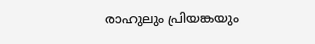രാഹുലും പ്രിയങ്കയും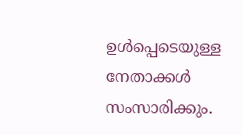ഉള്‍പ്പെടെയുള്ള നേതാക്കള്‍ സംസാരിക്കും.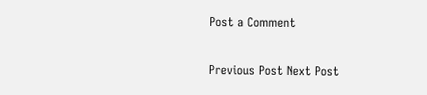Post a Comment

Previous Post Next Post